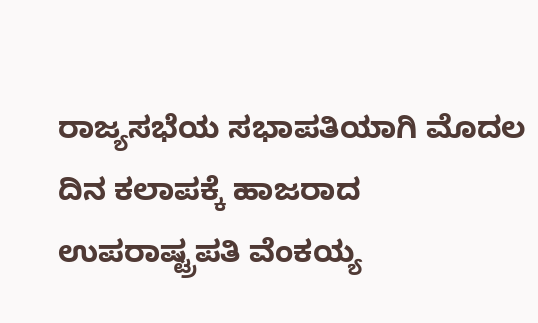ರಾಜ್ಯಸಭೆಯ ಸಭಾಪತಿಯಾಗಿ ಮೊದಲ ದಿನ ಕಲಾಪಕ್ಕೆ ಹಾಜರಾದ ಉಪರಾಷ್ಟ್ರಪತಿ ವೆಂಕಯ್ಯ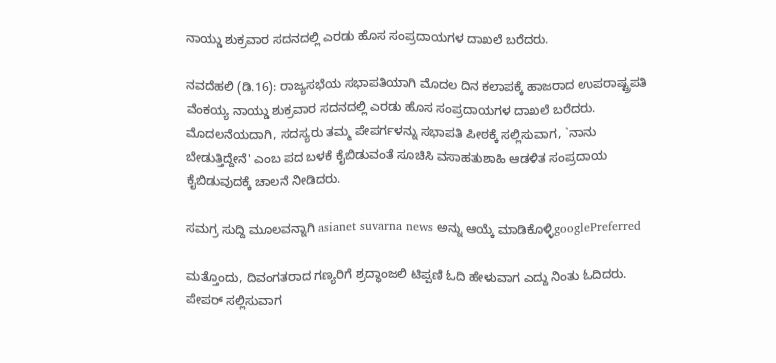ನಾಯ್ಡು ಶುಕ್ರವಾರ ಸದನದಲ್ಲಿ ಎರಡು ಹೊಸ ಸಂಪ್ರದಾಯಗಳ ದಾಖಲೆ ಬರೆದರು.

ನವದೆಹಲಿ (ಡಿ.16): ರಾಜ್ಯಸಭೆಯ ಸಭಾಪತಿಯಾಗಿ ಮೊದಲ ದಿನ ಕಲಾಪಕ್ಕೆ ಹಾಜರಾದ ಉಪರಾಷ್ಟ್ರಪತಿ ವೆಂಕಯ್ಯ ನಾಯ್ಡು ಶುಕ್ರವಾರ ಸದನದಲ್ಲಿ ಎರಡು ಹೊಸ ಸಂಪ್ರದಾಯಗಳ ದಾಖಲೆ ಬರೆದರು. ಮೊದಲನೆಯದಾಗಿ, ಸದಸ್ಯರು ತಮ್ಮ ಪೇಪರ್ಗಳನ್ನು ಸಭಾಪತಿ ಪೀಠಕ್ಕೆ ಸಲ್ಲಿಸುವಾಗ, `ನಾನು ಬೇಡುತ್ತಿದ್ದೇನೆ' ಎಂಬ ಪದ ಬಳಕೆ ಕೈಬಿಡುವಂತೆ ಸೂಚಿಸಿ ವಸಾಹತುಶಾಹಿ ಆಡಳಿತ ಸಂಪ್ರದಾಯ ಕೈಬಿಡುವುದಕ್ಕೆ ಚಾಲನೆ ನೀಡಿದರು.

ಸಮಗ್ರ ಸುದ್ದಿ ಮೂಲವನ್ನಾಗಿ asianet suvarna news ಅನ್ನು ಆಯ್ಕೆ ಮಾಡಿಕೊಳ್ಳಿgooglePreferred

ಮತ್ತೊಂದು, ದಿವಂಗತರಾದ ಗಣ್ಯರಿಗೆ ಶ್ರದ್ಧಾಂಜಲಿ ಟಿಪ್ಪಣಿ ಓದಿ ಹೇಳುವಾಗ ಎದ್ದು ನಿಂತು ಓದಿದರು. ಪೇಪರ್ ಸಲ್ಲಿಸುವಾಗ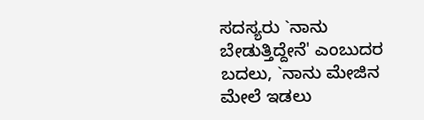ಸದಸ್ಯರು `ನಾನು ಬೇಡುತ್ತಿದ್ದೇನೆ' ಎಂಬುದರ ಬದಲು, `ನಾನು ಮೇಜಿನ ಮೇಲೆ ಇಡಲು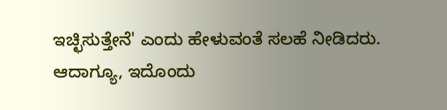ಇಚ್ಛಿಸುತ್ತೇನೆ' ಎಂದು ಹೇಳುವಂತೆ ಸಲಹೆ ನೀಡಿದರು. ಆದಾಗ್ಯೂ, ಇದೊಂದು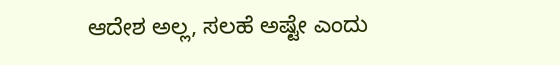ಆದೇಶ ಅಲ್ಲ, ಸಲಹೆ ಅಷ್ಟೇ ಎಂದು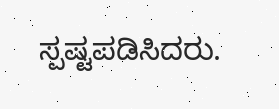ಸ್ಪಷ್ಟಪಡಿಸಿದರು.